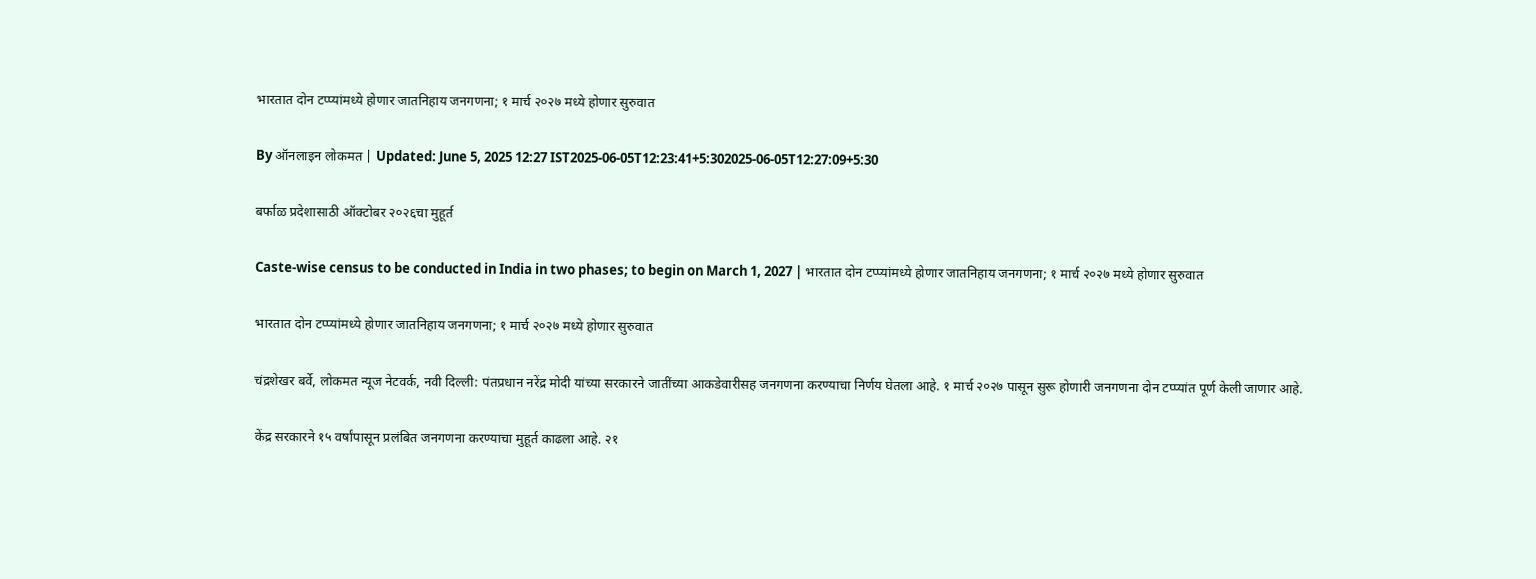भारतात दोन टप्प्यांमध्ये होणार जातनिहाय जनगणना; १ मार्च २०२७ मध्ये होणार सुरुवात

By ऑनलाइन लोकमत | Updated: June 5, 2025 12:27 IST2025-06-05T12:23:41+5:302025-06-05T12:27:09+5:30

बर्फाळ प्रदेशासाठी ऑक्टोबर २०२६चा मुहूर्त

Caste-wise census to be conducted in India in two phases; to begin on March 1, 2027 | भारतात दोन टप्प्यांमध्ये होणार जातनिहाय जनगणना; १ मार्च २०२७ मध्ये होणार सुरुवात

भारतात दोन टप्प्यांमध्ये होणार जातनिहाय जनगणना; १ मार्च २०२७ मध्ये होणार सुरुवात

चंद्रशेखर बर्वे, लोकमत न्यूज नेटवर्क, नवी दिल्ली: पंतप्रधान नरेंद्र मोदी यांच्या सरकारने जातींच्या आकडेवारीसह जनगणना करण्याचा निर्णय घेतला आहे. १ मार्च २०२७ पासून सुरू होणारी जनगणना दोन टप्प्यांत पूर्ण केली जाणार आहे.

केंद्र सरकारने १५ वर्षांपासून प्रलंबित जनगणना करण्याचा मुहूर्त काढला आहे. २१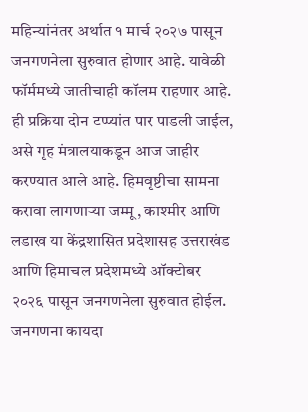महिन्यांनंतर अर्थात १ मार्च २०२७ पासून जनगणनेला सुरुवात होणार आहे. यावेळी फॉर्ममध्ये जातीचाही कॉलम राहणार आहे. ही प्रक्रिया दोन टप्प्यांत पार पाडली जाईल, असे गृह मंत्रालयाकडून आज जाहीर करण्यात आले आहे. हिमवृष्टीचा सामना करावा लागणाऱ्या जम्मू, काश्मीर आणि लडाख या केंद्रशासित प्रदेशासह उत्तराखंड आणि हिमाचल प्रदेशमध्ये ऑक्टोबर २०२६ पासून जनगणनेला सुरुवात होईल. जनगणना कायदा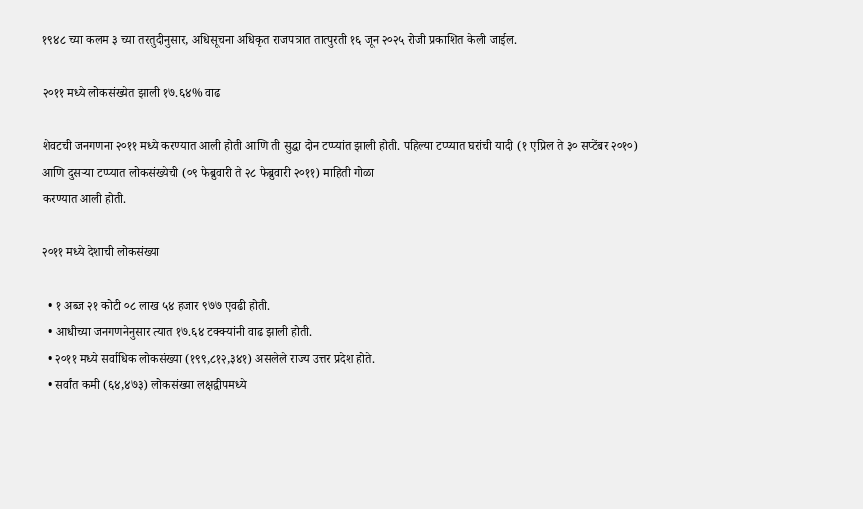१९४८ च्या कलम ३ च्या तरतुदीनुसार, अधिसूचना अधिकृत राजपत्रात तात्पुरती १६ जून २०२५ रोजी प्रकाशित केली जाईल.

२०११ मध्ये लोकसंख्येत झाली १७.६४% वाढ

शेवटची जनगणना २०११ मध्ये करण्यात आली होती आणि ती सुद्धा दोन टप्प्यांत झाली होती. पहिल्या टप्प्यात घरांची यादी (१ एप्रिल ते ३० सप्टेंबर २०१०) आणि दुसऱ्या टप्प्यात लोकसंख्येची (०९ फेब्रुवारी ते २८ फेब्रुवारी २०११) माहिती गोळा
करण्यात आली होती.

२०११ मध्ये देशाची लोकसंख्या

  • १ अब्ज २१ कोटी ०८ लाख ५४ हजार ९७७ एवढी होती.
  • आधीच्या जनगणनेनुसार त्यात १७.६४ टक्क्यांनी वाढ झाली होती.
  • २०११ मध्ये सर्वाधिक लोकसंख्या (१९९,८१२,३४१) असलेले राज्य उत्तर प्रदेश होते.
  • सर्वांत कमी (६४,४७३) लोकसंख्या लक्षद्वीपमध्ये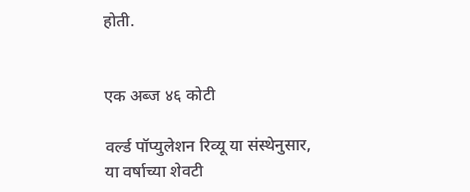होती.


एक अब्ज ४६ कोटी

वर्ल्ड पॉप्युलेशन रिव्यू या संस्थेनुसार, या वर्षाच्या शेवटी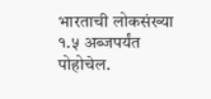भारताची लोकसंख्या १.५ अब्जपर्यंत पोहोचेल.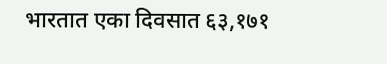भारतात एका दिवसात ६३,१७१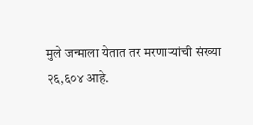मुले जन्माला येतात तर मरणाऱ्यांची संख्या २६,६०४ आहे.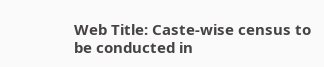Web Title: Caste-wise census to be conducted in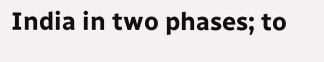India in two phases; to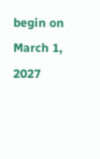begin on March 1, 2027